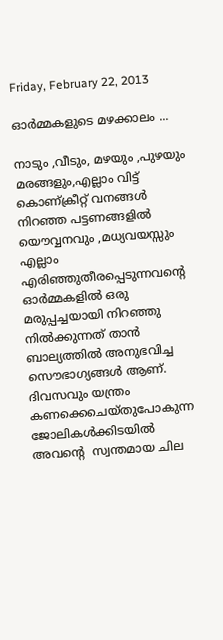Friday, February 22, 2013

ഓര്‍മ്മകളുടെ മഴക്കാലം ...

നാടും ,വീടും, മഴയും ,പുഴയും മരങ്ങളും,എല്ലാം വിട്ട് കൊണ്ക്രീറ്റ്‌ വനങ്ങള്‍ നിറഞ്ഞ പട്ടണങ്ങളില്‍ യൌവ്വനവും ,മധ്യവയസ്സും എല്ലാം എരിഞ്ഞുതീരപ്പെടുന്നവന്‍റെ  ഓര്‍മ്മകളില്‍ ഒരു മരുപ്പച്ചയായി നിറഞ്ഞു നില്‍ക്കുന്നത് താന്‍ ബാല്യത്തില്‍ അനുഭവിച്ച  സൌഭാഗ്യങ്ങള്‍ ആണ്. ദിവസവും യന്ത്രം കണക്കെചെയ്തുപോകുന്ന ജോലികള്‍ക്കിടയില്‍ അവന്റെ  സ്വന്തമായ ചില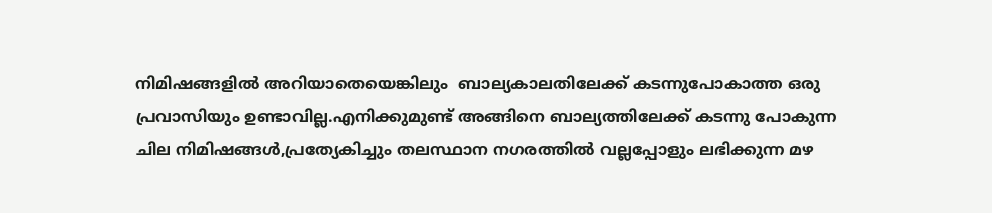നിമിഷങ്ങളില്‍ അറിയാതെയെങ്കിലും  ബാല്യകാലതിലേക്ക് കടന്നുപോകാത്ത ഒരു പ്രവാസിയും ഉണ്ടാവില്ല.എനിക്കുമുണ്ട് അങ്ങിനെ ബാല്യത്തിലേക്ക് കടന്നു പോകുന്ന ചില നിമിഷങ്ങള്‍,പ്രത്യേകിച്ചും തലസ്ഥാന നഗരത്തില്‍ വല്ലപ്പോളും ലഭിക്കുന്ന മഴ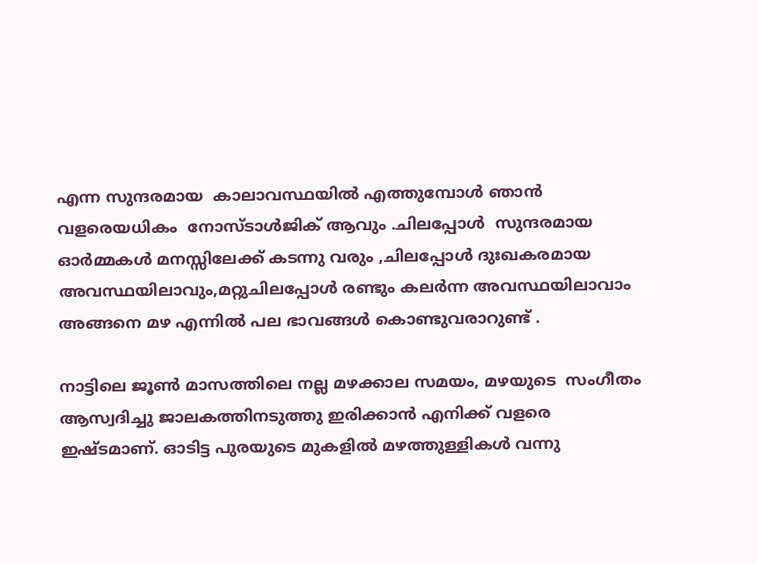എന്ന സുന്ദരമായ  കാലാവസ്ഥയില്‍ എത്തുമ്പോള്‍ ഞാന്‍ വളരെയധികം  നോസ്ടാള്‍ജിക് ആവും .ചിലപ്പോള്‍  സുന്ദരമായ ഓര്‍മ്മകള്‍ മനസ്സിലേക്ക് കടന്നു വരും ,ചിലപ്പോള്‍ ദുഃഖകരമായ അവസ്ഥയിലാവും,മറ്റുചിലപ്പോള്‍ രണ്ടും കലര്‍ന്ന അവസ്ഥയിലാവാം  അങ്ങനെ മഴ എന്നില്‍ പല ഭാവങ്ങള്‍ കൊണ്ടുവരാറുണ്ട് .

നാട്ടിലെ ജൂണ്‍ മാസത്തിലെ നല്ല മഴക്കാല സമയം, മഴയുടെ  സംഗീതം ആസ്വദിച്ചു ജാലകത്തിനടുത്തു ഇരിക്കാന്‍ എനിക്ക് വളരെ ഇഷ്ടമാണ്. ഓടിട്ട പുരയുടെ മുകളില്‍ മഴത്തുള്ളികള്‍ വന്നു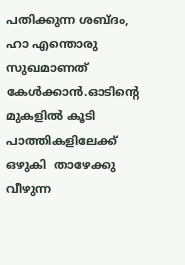പതിക്കുന്ന ശബ്ദം, ഹാ എന്തൊരു സുഖമാണത് കേള്‍ക്കാന്‍.ഓടിന്‍റെ മുകളില്‍ കൂടി പാത്തികളിലേക്ക് ഒഴുകി  താഴേക്കു വീഴുന്ന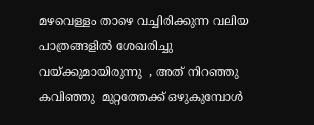മഴവെള്ളം താഴെ വച്ചിരിക്കുന്ന വലിയ പാത്രങ്ങളില്‍ ശേഖരിച്ചു വയ്ക്കുമായിരുന്നു  , അത് നിറഞ്ഞു കവിഞ്ഞു  മുറ്റത്തേക്ക് ഒഴുകുമ്പോള്‍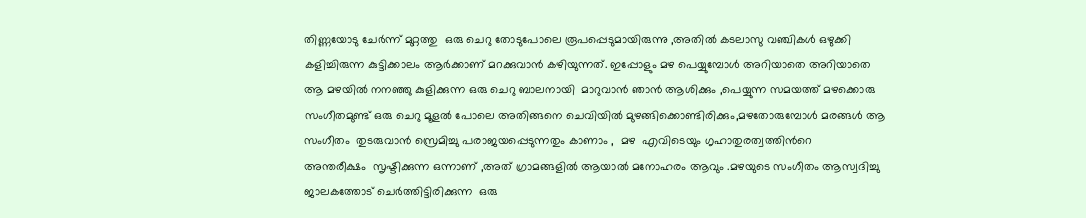തിണ്ണയോടു ചേര്‍ന്ന് മുറ്റത്തു  ഒരു ചെറു തോടുപോലെ രൂപപ്പെടുമായിരുന്നു ,അതില്‍ കടലാസു വഞ്ചികള്‍ ഒഴുക്കി കളിച്ചിരുന്ന കുട്ടിക്കാലം ആര്‍ക്കാണ് മറക്കുവാന്‍ കഴിയുന്നത്. ഇപ്പോളും മഴ പെയ്യുമ്പോള്‍ അറിയാതെ അറിയാതെ ആ മഴയില്‍ നനഞ്ഞു കുളിക്കുന്ന ഒരു ചെറു ബാലനായി  മാറുവാന്‍ ഞാന്‍ ആശിക്കും ,പെയ്യുന്ന സമയത്ത് മഴക്കൊരു സംഗീതമുണ്ട് ഒരു ചെറു മൂളല്‍ പോലെ അതിങ്ങനെ ചെവിയില്‍ മുഴങ്ങിക്കൊണ്ടിരിക്കും,മഴതോരുമ്പോള്‍ മരങ്ങള്‍ ആ സംഗീതം  തുടരുവാന്‍ സ്രെമിച്ചു പരാജയപ്പെടുന്നതും കാണാം ,  മഴ  എവിടെയും ഗൃഹാതുരത്വത്തിന്‍റെ    അന്തരീക്ഷം  സൃഷ്ടിക്കുന്ന ഒന്നാണ് ,അത് ഗ്രാമങ്ങളില്‍ ആയാല്‍ മനോഹരം ആവും .മഴയുടെ സംഗീതം ആസ്വദിച്ചു ജാലകത്തോട് ചെര്‍ത്തിട്ടിരിക്കുന്ന  ഒരു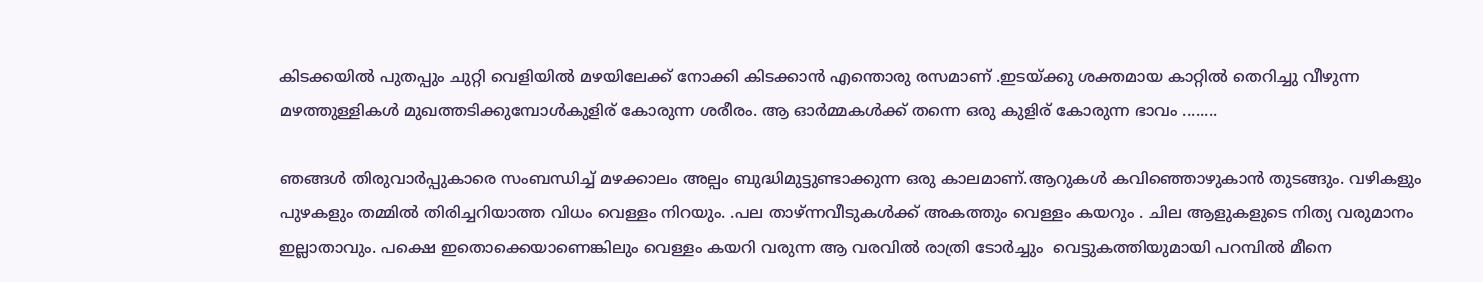കിടക്കയില്‍ പുതപ്പും ചുറ്റി വെളിയില്‍ മഴയിലേക്ക് നോക്കി കിടക്കാന്‍ എന്തൊരു രസമാണ് .ഇടയ്ക്കു ശക്തമായ കാറ്റില്‍ തെറിച്ചു വീഴുന്ന മഴത്തുള്ളികള്‍ മുഖത്തടിക്കുമ്പോള്‍കുളിര് കോരുന്ന ശരീരം. ആ ഓര്‍മ്മകള്‍ക്ക് തന്നെ ഒരു കുളിര് കോരുന്ന ഭാവം ........

ഞങ്ങള്‍ തിരുവാര്‍പ്പുകാരെ സംബന്ധിച്ച് മഴക്കാലം അല്പം ബുദ്ധിമുട്ടുണ്ടാക്കുന്ന ഒരു കാലമാണ്.ആറുകള്‍ കവിഞ്ഞൊഴുകാന്‍ തുടങ്ങും. വഴികളും പുഴകളും തമ്മില്‍ തിരിച്ചറിയാത്ത വിധം വെള്ളം നിറയും. .പല താഴ്ന്നവീടുകള്‍ക്ക് അകത്തും വെള്ളം കയറും . ചില ആളുകളുടെ നിത്യ വരുമാനം  ഇല്ലാതാവും. പക്ഷെ ഇതൊക്കെയാണെങ്കിലും വെള്ളം കയറി വരുന്ന ആ വരവില്‍ രാത്രി ടോര്‍ച്ചും  വെട്ടുകത്തിയുമായി പറമ്പില്‍ മീനെ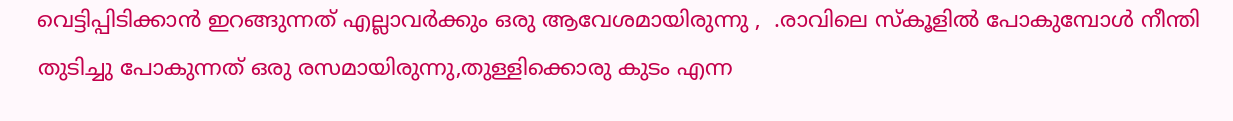വെട്ടിപ്പിടിക്കാന്‍ ഇറങ്ങുന്നത് എല്ലാവര്‍ക്കും ഒരു ആവേശമായിരുന്നു ,  .രാവിലെ സ്കൂളില്‍ പോകുമ്പോള്‍ നീന്തി തുടിച്ചു പോകുന്നത് ഒരു രസമായിരുന്നു,തുള്ളിക്കൊരു കുടം എന്ന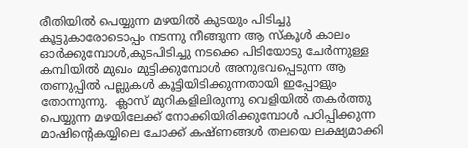രീതിയില്‍ പെയ്യുന്ന മഴയില്‍ കുടയും പിടിച്ചു കൂട്ടുകാരോടൊപ്പം നടന്നു നീങ്ങുന്ന ആ സ്കൂള്‍ കാലം ഓര്‍ക്കുമ്പോള്‍,കുടപിടിച്ചു നടക്കെ പിടിയോടു ചേര്‍ന്നുള്ള കമ്പിയില്‍ മുഖം മുട്ടിക്കുമ്പോള്‍ അനുഭവപ്പെടുന്ന ആ തണുപ്പില്‍ പല്ലുകള്‍ കൂട്ടിയിടിക്കുന്നതായി ഇപ്പോളും തോന്നുന്നു.  ക്ലാസ്‌ മുറികളിലിരുന്നു വെളിയില്‍ തകര്‍ത്തു പെയ്യുന്ന മഴയിലേക്ക് നോക്കിയിരിക്കുമ്പോള്‍ പഠിപ്പിക്കുന്ന മാഷിന്‍റെകയ്യിലെ ചോക്ക് കഷ്ണങ്ങള്‍ തലയെ ലക്ഷ്യമാക്കി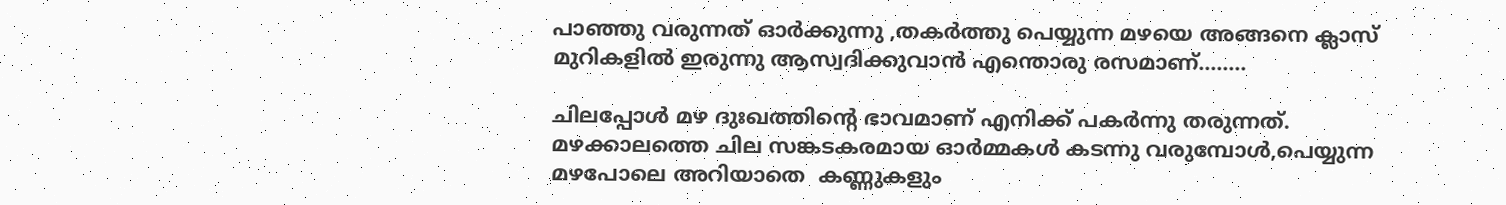പാഞ്ഞു വരുന്നത് ഓര്‍ക്കുന്നു ,തകര്‍ത്തു പെയ്യുന്ന മഴയെ അങ്ങനെ ക്ലാസ് മുറികളില്‍ ഇരുന്നു ആസ്വദിക്കുവാന്‍ എന്തൊരു രസമാണ്........

ചിലപ്പോള്‍ മഴ ദുഃഖത്തിന്‍റെ ഭാവമാണ് എനിക്ക് പകര്‍ന്നു തരുന്നത്.   മഴക്കാലത്തെ ചില സങ്കടകരമായ ഓര്‍മ്മകള്‍ കടന്നു വരുമ്പോള്‍,പെയ്യുന്ന മഴപോലെ അറിയാതെ  കണ്ണുകളും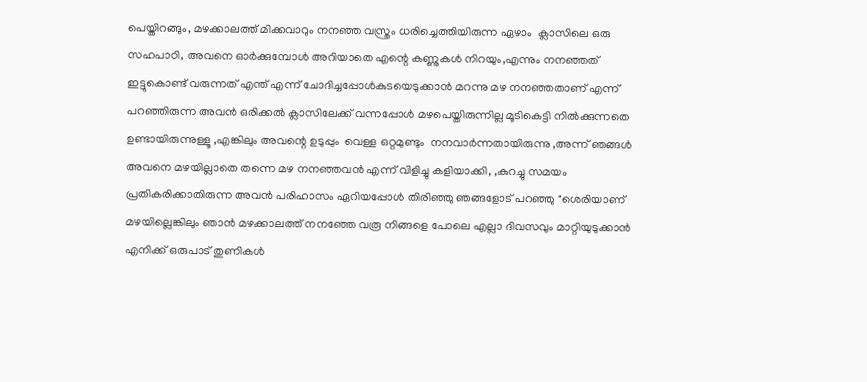പെയ്തിറങ്ങും, മഴക്കാലത്ത് മിക്കവാറും നനഞ്ഞ വസ്ത്രം ധരിച്ചെത്തിയിരുന്ന ഏഴാം  ക്ലാസിലെ ഒരു സഹപാഠി, അവനെ ഓര്‍ക്കുമ്പോള്‍ അറിയാതെ എന്റെ കണ്ണുകള്‍ നിറയും,എന്നും നനഞ്ഞത് ഇട്ടുകൊണ്ട് വരുന്നത് എന്ത് എന്ന് ചോദിച്ചപ്പോള്‍കുടയെടുക്കാന്‍ മറന്നു മഴ നനഞ്ഞതാണ് എന്ന്  പറഞ്ഞിരുന്ന അവന്‍ ഒരിക്കല്‍ ക്ലാസിലേക്ക് വന്നപ്പോള്‍ മഴപെയ്തിരുന്നില്ല മൂടികെട്ടി നില്‍ക്കുന്നതെ ഉണ്ടായിരുന്നുള്ളൂ ,എങ്കിലും അവന്റെ ഉടുപ്പും  വെള്ള ഒറ്റമുണ്ടും  നനവാര്‍ന്നതായിരുന്നു ,അന്ന് ഞങ്ങള്‍ അവനെ മഴയില്ലാതെ തന്നെ മഴ നനഞ്ഞവന്‍ എന്ന് വിളിച്ചു കളിയാക്കി, ,കുറച്ചു സമയം പ്രതികരിക്കാതിരുന്ന അവന്‍ പരിഹാസം ഏറിയപ്പോള്‍ തിരിഞ്ഞു ഞങ്ങളോട് പറഞ്ഞു "ശെരിയാണ് മഴയില്ലെങ്കിലും ഞാന്‍ മഴക്കാലത്ത് നനഞ്ഞേ വരൂ നിങ്ങളെ പോലെ എല്ലാ ദിവസവും മാറ്റിയുടുക്കാന്‍ എനിക്ക് ഒരുപാട് തുണികള്‍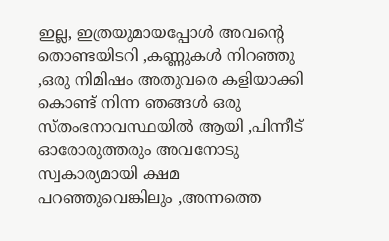ഇല്ല, ഇത്രയുമായപ്പോള്‍ അവന്റെ  തൊണ്ടയിടറി ,കണ്ണുകള്‍ നിറഞ്ഞു  ,ഒരു നിമിഷം അതുവരെ കളിയാക്കി കൊണ്ട് നിന്ന ഞങ്ങള്‍ ഒരു സ്തംഭനാവസ്ഥയില്‍ ആയി ,പിന്നീട് ഓരോരുത്തരും അവനോടു സ്വകാര്യമായി ക്ഷമ പറഞ്ഞുവെങ്കിലും ,അന്നത്തെ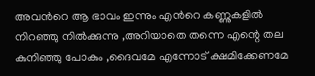അവന്‍റെ ആ ഭാവം ഇന്നും എന്‍റെ കണ്ണുകളില്‍ നിറഞ്ഞു നില്‍ക്കുന്നു ,അറിയാതെ തന്നെ എന്റെ തല കുനിഞ്ഞു പോകും ,ദൈവമേ എന്നോട് ക്ഷമിക്കേണമേ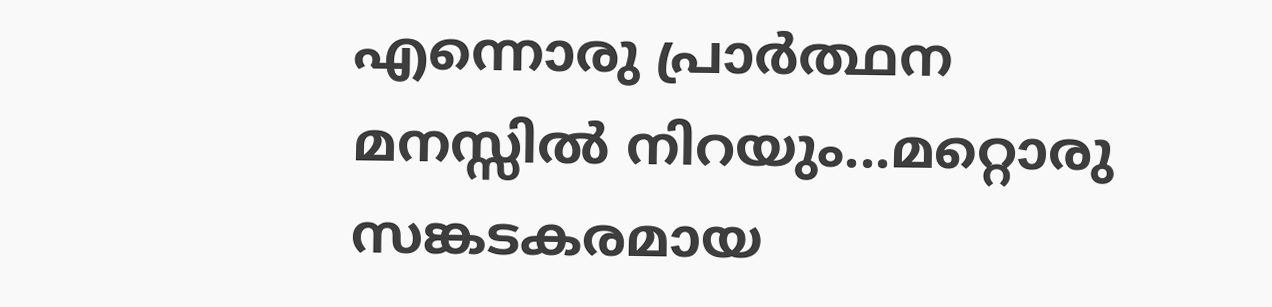എന്നൊരു പ്രാര്‍ത്ഥന മനസ്സില്‍ നിറയും...മറ്റൊരു സങ്കടകരമായ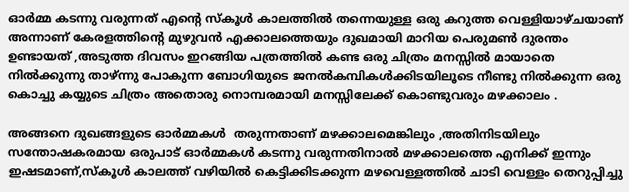ഓര്‍മ്മ കടന്നു വരുന്നത് എന്‍റെ സ്കൂള്‍ കാലത്തില്‍ തന്നെയുള്ള ഒരു കറുത്ത വെള്ളിയാഴ്ചയാണ് അന്നാണ് കേരളത്തിന്‍റെ മുഴുവന്‍ എക്കാലത്തെയും ദുഖമായി മാറിയ പെരുമണ്‍ ദുരന്തം ഉണ്ടായത് ,അടുത്ത ദിവസം ഇറങ്ങിയ പത്രത്തില്‍ കണ്ട ഒരു ചിത്രം മനസ്സില്‍ മായാതെ  നില്‍ക്കുന്നു താഴ്ന്നു പോകുന്ന ബോഗിയുടെ ജനല്‍കമ്പികള്‍ക്കിടയിലൂടെ നീണ്ടു നില്‍ക്കുന്ന ഒരു കൊച്ചു കയ്യുടെ ചിത്രം അതൊരു നൊമ്പരമായി മനസ്സിലേക്ക് കൊണ്ടുവരും മഴക്കാലം .

അങ്ങനെ ദുഖങ്ങളുടെ ഓര്‍മ്മകള്‍  തരുന്നതാണ് മഴക്കാലമെങ്കിലും ,അതിനിടയിലും സന്തോഷകരമായ ഒരുപാട് ഓര്‍മ്മകള്‍ കടന്നു വരുന്നതിനാല്‍ മഴക്കാലത്തെ എനിക്ക് ഇന്നും ഇഷടമാണ്,സ്കൂള്‍ കാലത്ത് വഴിയില്‍ കെട്ടിക്കിടക്കുന്ന മഴവെള്ളത്തില്‍ ചാടി വെള്ളം തെറുപ്പിച്ചു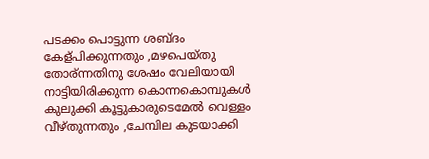പടക്കം പൊട്ടുന്ന ശബ്ദം കേള്പിക്കുന്നതും ,മഴപെയ്തു തോര്ന്നതിനു ശേഷം വേലിയായി നാട്ടിയിരിക്കുന്ന കൊന്നകൊമ്പുകള്‍ കുലുക്കി കൂട്ടുകാരുടെമേല്‍ വെള്ളം വീഴ്തുന്നതും ,ചേമ്പില കുടയാക്കി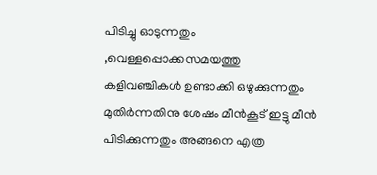പിടിച്ചു ഓടുന്നതും ,വെള്ളപ്പൊക്കസമയത്തു കളിവഞ്ചികള്‍ ഉണ്ടാക്കി ഒഴുക്കുന്നതും മുതിര്‍ന്നതിനു ശേഷം മീന്‍കൂട് ഇട്ടു മീന്‍ പിടിക്കുന്നതും അങ്ങനെ എത്ര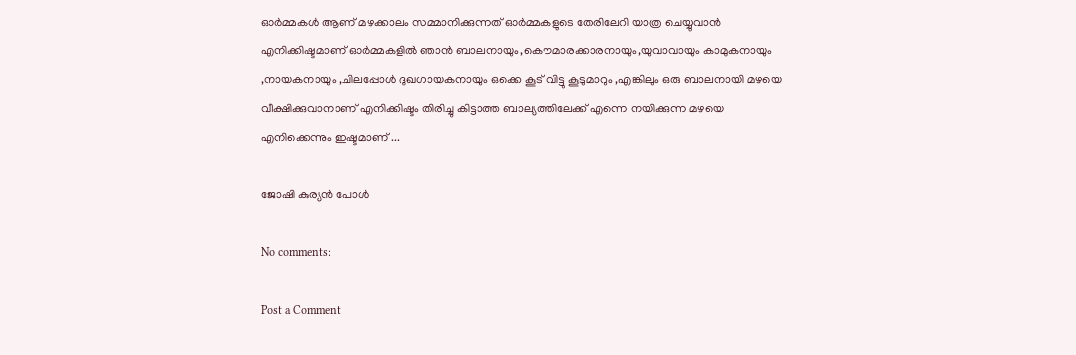ഓര്‍മ്മകള്‍ ആണ് മഴക്കാലം സമ്മാനിക്കുന്നത് ഓര്‍മ്മകളുടെ തേരിലേറി യാത്ര ചെയ്യുവാന്‍ എനിക്കിഷ്ടമാണ് ഓര്‍മ്മകളില്‍ ഞാന്‍ ബാലനായും,കൌമാരക്കാരനായും,യുവാവായും കാമുകനായും ,നായകനായും ,ചിലപ്പോള്‍ ദുഖഗായകനായും ഒക്കെ കൂട് വിട്ടു കൂടുമാറും ,എങ്കിലും ഒരു ബാലനായി മഴയെ വീക്ഷിക്കുവാനാണ് എനിക്കിഷ്ടം തിരിച്ചു കിട്ടാത്ത ബാല്യത്തിലേക്ക് എന്നെ നയിക്കുന്ന മഴയെ എനിക്കെന്നും ഇഷ്ടമാണ് ...

ജോഷി കുര്യന്‍ പോള്‍

No comments:

Post a Comment